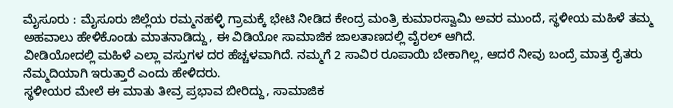ಮೈಸೂರು : ಮೈಸೂರು ಜಿಲ್ಲೆಯ ರಮ್ಮನಹಳ್ಳಿ ಗ್ರಾಮಕ್ಕೆ ಭೇಟಿ ನೀಡಿದ ಕೇಂದ್ರ ಮಂತ್ರಿ ಕುಮಾರಸ್ವಾಮಿ ಅವರ ಮುಂದೆ, ಸ್ಥಳೀಯ ಮಹಿಳೆ ತಮ್ಮ ಅಹವಾಲು ಹೇಳಿಕೊಂಡು ಮಾತನಾಡಿದ್ದು, ಈ ವಿಡಿಯೋ ಸಾಮಾಜಿಕ ಜಾಲತಾಣದಲ್ಲಿ ವೈರಲ್ ಆಗಿದೆ.
ವೀಡಿಯೋದಲ್ಲಿ ಮಹಿಳೆ ಎಲ್ಲಾ ವಸ್ತುಗಳ ದರ ಹೆಚ್ಚಳವಾಗಿದೆ. ನಮ್ಮಗೆ 2 ಸಾವಿರ ರೂಪಾಯಿ ಬೇಕಾಗಿಲ್ಲ, ಆದರೆ ನೀವು ಬಂದ್ರೆ ಮಾತ್ರ ರೈತರು ನೆಮ್ಮದಿಯಾಗಿ ಇರುತ್ತಾರೆ ಎಂದು ಹೇಳಿದರು.
ಸ್ಥಳೀಯರ ಮೇಲೆ ಈ ಮಾತು ತೀವ್ರ ಪ್ರಭಾವ ಬೀರಿದ್ದು, ಸಾಮಾಜಿಕ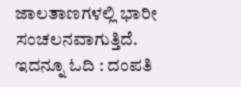ಜಾಲತಾಣಗಳಲ್ಲಿ ಭಾರೀ ಸಂಚಲನವಾಗುತ್ತಿದೆ.
ಇದನ್ನೂ ಓದಿ : ದಂಪತಿ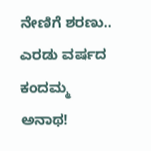ನೇಣಿಗೆ ಶರಣು.. ಎರಡು ವರ್ಷದ ಕಂದಮ್ಮ ಅನಾಥ!